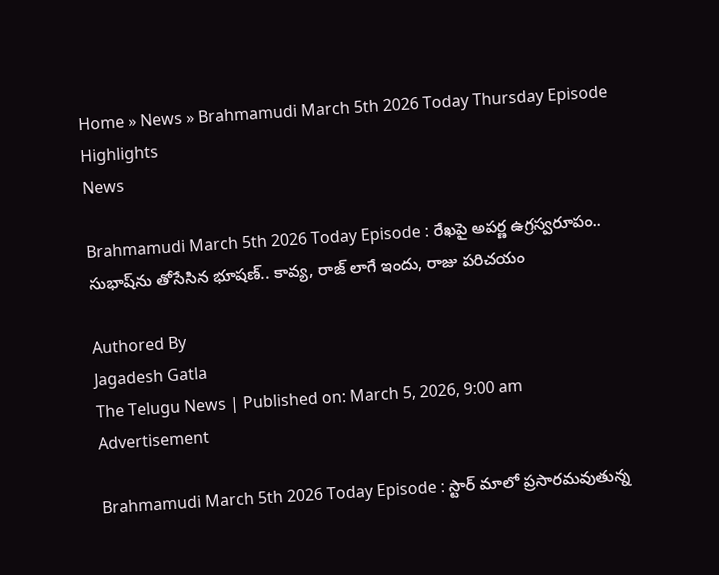Home » News » Brahmamudi March 5th 2026 Today Thursday Episode Highlights
News

Brahmamudi March 5th 2026 Today Episode : రేఖపై అపర్ణ ఉగ్రస్వరూపం.. సుభాష్‌ను తోసేసిన భూషణ్.. కావ్య, రాజ్ లాగే ఇందు, రాజు పరిచయం

Authored By
Jagadesh Gatla
The Telugu News | Published on: March 5, 2026, 9:00 am
Advertisement

Brahmamudi March 5th 2026 Today Episode : స్టార్ మాలో ప్రసారమవుతున్న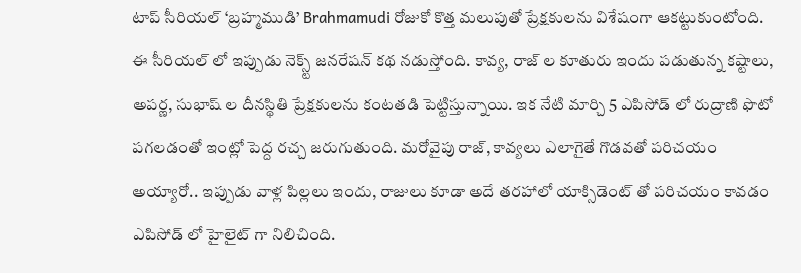టాప్ సీరియల్ ‘బ్రహ్మముడి’ Brahmamudi రోజుకో కొత్త మలుపుతో ప్రేక్షకులను విశేషంగా ఆకట్టుకుంటోంది. ఈ సీరియల్ లో ఇప్పుడు నెక్స్ట్ జనరేషన్ కథ నడుస్తోంది. కావ్య, రాజ్ ల కూతురు ఇందు పడుతున్న కష్టాలు, అపర్ణ, సుభాష్ ల దీనస్థితి ప్రేక్షకులను కంటతడి పెట్టిస్తున్నాయి. ఇక నేటి మార్చి 5 ఎపిసోడ్ లో రుద్రాణి ఫొటో పగలడంతో ఇంట్లో పెద్ద రచ్చ జరుగుతుంది. మరోవైపు రాజ్, కావ్యలు ఎలాగైతే గొడవతో పరిచయం అయ్యారో.. ఇప్పుడు వాళ్ల పిల్లలు ఇందు, రాజులు కూడా అదే తరహాలో యాక్సిడెంట్ తో పరిచయం కావడం ఎపిసోడ్ లో హైలైట్ గా నిలిచింది.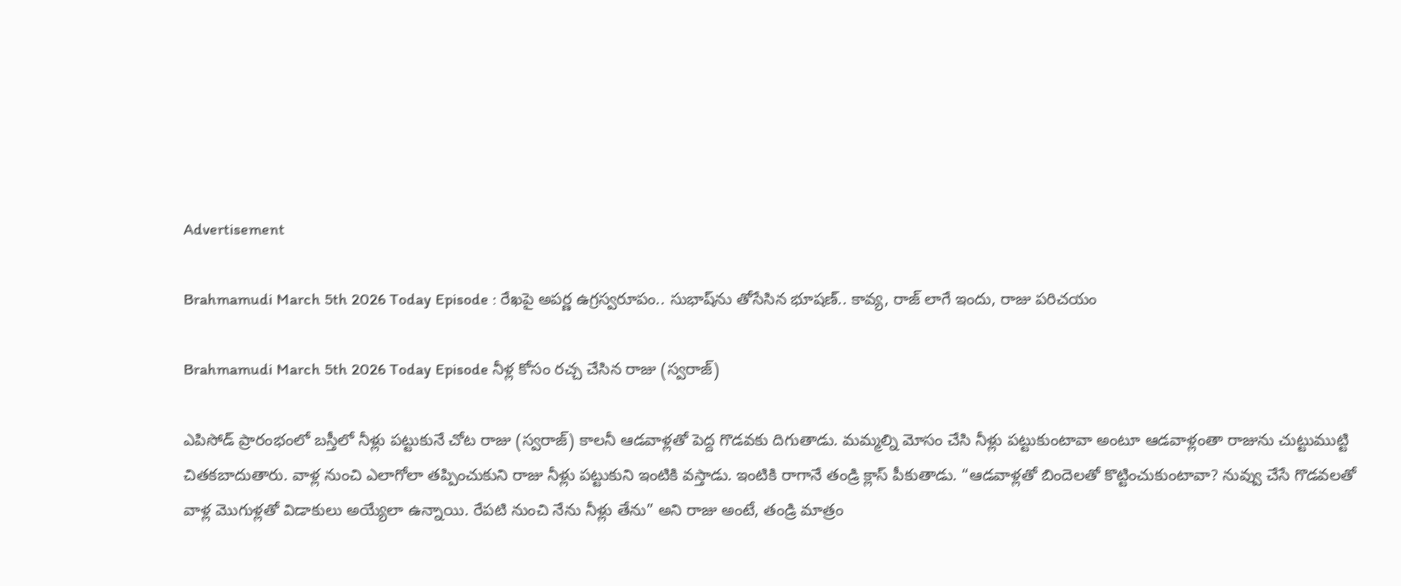Advertisement

Brahmamudi March 5th 2026 Today Episode : రేఖపై అపర్ణ ఉగ్రస్వరూపం.. సుభాష్‌ను తోసేసిన భూషణ్.. కావ్య, రాజ్ లాగే ఇందు, రాజు పరిచయం

Brahmamudi March 5th 2026 Today Episode నీళ్ల కోసం రచ్చ చేసిన రాజు (స్వరాజ్)

ఎపిసోడ్ ప్రారంభంలో బస్తీలో నీళ్లు పట్టుకునే చోట రాజు (స్వరాజ్) కాలనీ ఆడవాళ్లతో పెద్ద గొడవకు దిగుతాడు. మమ్మల్ని మోసం చేసి నీళ్లు పట్టుకుంటావా అంటూ ఆడవాళ్లంతా రాజును చుట్టుముట్టి చితకబాదుతారు. వాళ్ల నుంచి ఎలాగోలా తప్పించుకుని రాజు నీళ్లు పట్టుకుని ఇంటికి వస్తాడు. ఇంటికి రాగానే తండ్రి క్లాస్ పీకుతాడు. “ఆడవాళ్లతో బిందెలతో కొట్టించుకుంటావా? నువ్వు చేసే గొడవలతో వాళ్ల మొగుళ్లతో విడాకులు అయ్యేలా ఉన్నాయి. రేపటి నుంచి నేను నీళ్లు తేను” అని రాజు అంటే, తండ్రి మాత్రం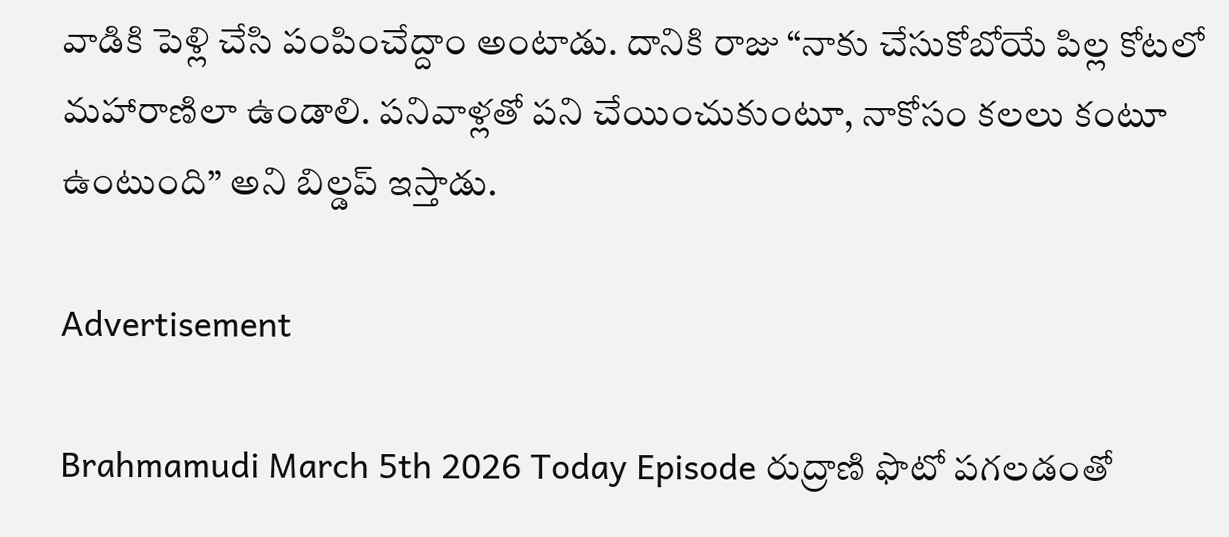వాడికి పెళ్లి చేసి పంపించేద్దాం అంటాడు. దానికి రాజు “నాకు చేసుకోబోయే పిల్ల కోటలో మహారాణిలా ఉండాలి. పనివాళ్లతో పని చేయించుకుంటూ, నాకోసం కలలు కంటూ ఉంటుంది” అని బిల్డప్ ఇస్తాడు.

Advertisement

Brahmamudi March 5th 2026 Today Episode రుద్రాణి ఫొటో పగలడంతో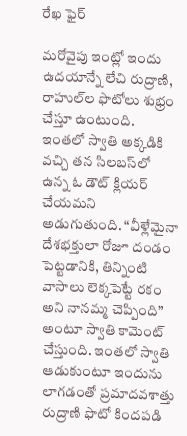రేఖ ఫైర్

మరోవైపు ఇంట్లో ఇందు ఉదయాన్నే లేచి రుద్రాణి, రాహుల్‌ల ఫొటోలు శుభ్రం చేస్తూ ఉంటుంది. ఇంతలో స్వాతి అక్కడికి వచ్చి తన సిలబస్‌లో ఉన్న ఓ డౌట్ క్లియర్ చేయమని అడుగుతుంది. “వీళ్లేమైనా దేశభక్తులా రోజూ దండం పెట్టడానికి, తిన్నింటి వాసాలు లెక్కపెట్టే రకం అని నానమ్మ చెప్పింది” అంటూ స్వాతి కామెంట్ చేస్తుంది. ఇంతలో స్వాతి ఆడుకుంటూ ఇందును లాగడంతో ప్రమాదవశాత్తు రుద్రాణి ఫొటో కిందపడి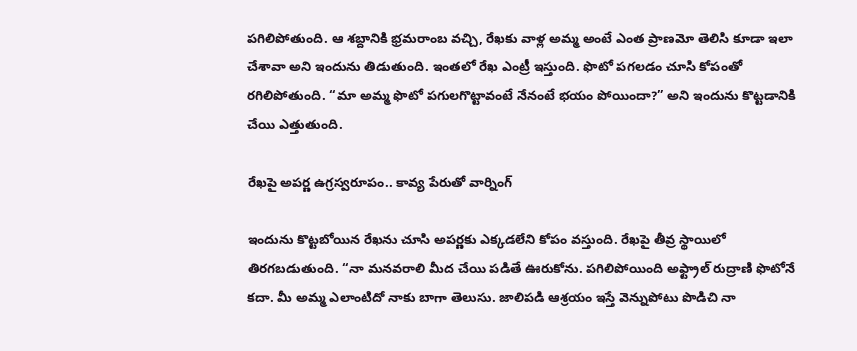పగిలిపోతుంది. ఆ శబ్దానికి భ్రమరాంబ వచ్చి, రేఖకు వాళ్ల అమ్మ అంటే ఎంత ప్రాణమో తెలిసి కూడా ఇలా చేశావా అని ఇందును తిడుతుంది. ఇంతలో రేఖ ఎంట్రీ ఇస్తుంది. ఫొటో పగలడం చూసి కోపంతో రగిలిపోతుంది. “మా అమ్మ ఫొటో పగులగొట్టావంటే నేనంటే భయం పోయిందా?” అని ఇందును కొట్టడానికి చేయి ఎత్తుతుంది.

రేఖపై అపర్ణ ఉగ్రస్వరూపం.. కావ్య పేరుతో వార్నింగ్

ఇందును కొట్టబోయిన రేఖను చూసి అపర్ణకు ఎక్కడలేని కోపం వస్తుంది. రేఖపై తీవ్ర స్థాయిలో తిరగబడుతుంది. “నా మనవరాలి మీద చేయి పడితే ఊరుకోను. పగిలిపోయింది అఫ్ట్రాల్ రుద్రాణి ఫొటోనే కదా. మీ అమ్మ ఎలాంటిదో నాకు బాగా తెలుసు. జాలిపడి ఆశ్రయం ఇస్తే వెన్నుపోటు పొడిచి నా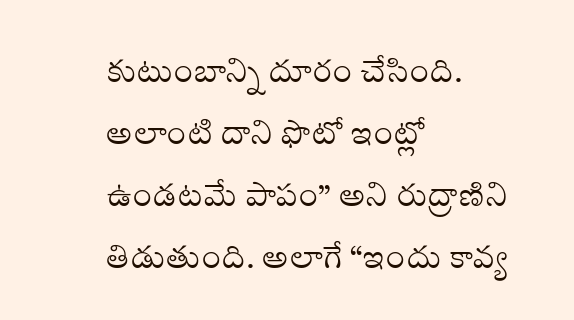కుటుంబాన్ని దూరం చేసింది. అలాంటి దాని ఫొటో ఇంట్లో ఉండటమే పాపం” అని రుద్రాణిని తిడుతుంది. అలాగే “ఇందు కావ్య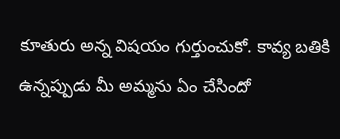కూతురు అన్న విషయం గుర్తుంచుకో. కావ్య బతికి ఉన్నప్పుడు మీ అమ్మను ఏం చేసిందో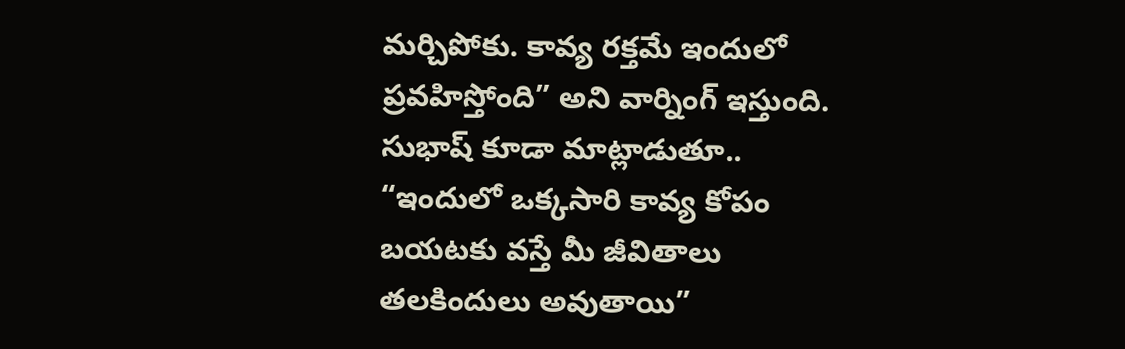మర్చిపోకు. కావ్య రక్తమే ఇందులో ప్రవహిస్తోంది” అని వార్నింగ్ ఇస్తుంది. సుభాష్ కూడా మాట్లాడుతూ.. “ఇందులో ఒక్కసారి కావ్య కోపం బయటకు వస్తే మీ జీవితాలు తలకిందులు అవుతాయి”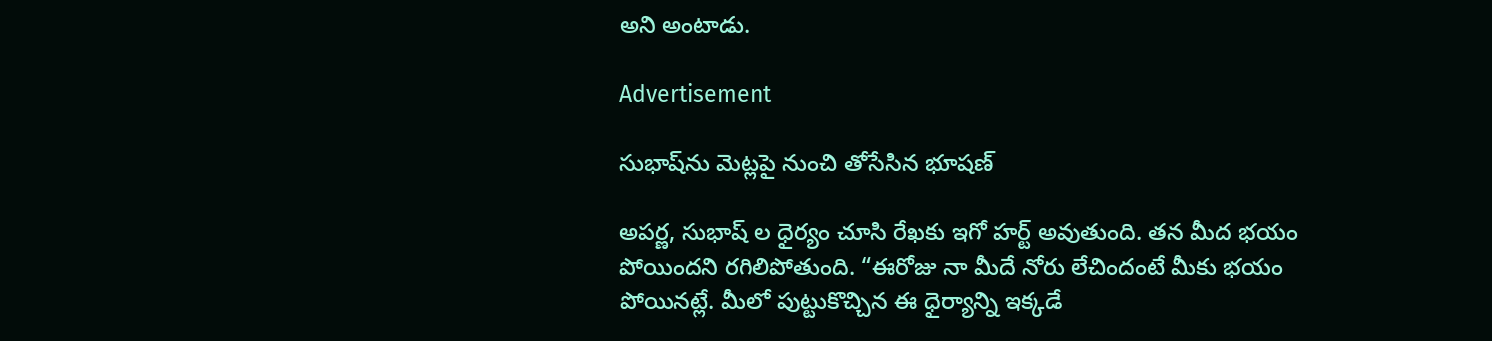అని అంటాడు.

Advertisement

సుభాష్‌ను మెట్లపై నుంచి తోసేసిన భూషణ్

అపర్ణ, సుభాష్ ల ధైర్యం చూసి రేఖకు ఇగో హర్ట్ అవుతుంది. తన మీద భయం పోయిందని రగిలిపోతుంది. “ఈరోజు నా మీదే నోరు లేచిందంటే మీకు భయం పోయినట్లే. మీలో పుట్టుకొచ్చిన ఈ ధైర్యాన్ని ఇక్కడే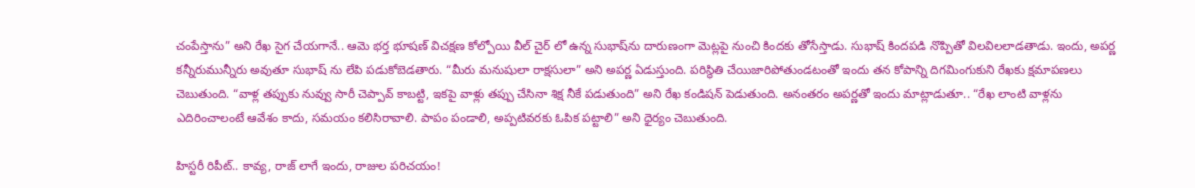చంపేస్తాను” అని రేఖ సైగ చేయగానే.. ఆమె భర్త భూషణ్ విచక్షణ కోల్పోయి వీల్ చైర్ లో ఉన్న సుభాష్‌ను దారుణంగా మెట్లపై నుంచి కిందకు తోసేస్తాడు. సుభాష్ కిందపడి నొప్పితో విలవిలలాడతాడు. ఇందు, అపర్ణ కన్నీరుమున్నీరు అవుతూ సుభాష్ ను లేపి పడుకోబెడతారు. “మీరు మనుషులా రాక్షసులా” అని అపర్ణ ఏడుస్తుంది. పరిస్థితి చేయిజారిపోతుండటంతో ఇందు తన కోపాన్ని దిగమింగుకుని రేఖకు క్షమాపణలు చెబుతుంది. “వాళ్ల తప్పుకు నువ్వు సారీ చెప్పావ్ కాబట్టి, ఇకపై వాళ్లు తప్పు చేసినా శిక్ష నీకే పడుతుంది” అని రేఖ కండిషన్ పెడుతుంది. అనంతరం అపర్ణతో ఇందు మాట్లాడుతూ.. “రేఖ లాంటి వాళ్లను ఎదిరించాలంటే ఆవేశం కాదు, సమయం కలిసిరావాలి. పాపం పండాలి, అప్పటివరకు ఓపిక పట్టాలి” అని ధైర్యం చెబుతుంది.

హిస్టరీ రిపీట్.. కావ్య, రాజ్ లాగే ఇందు, రాజుల పరిచయం!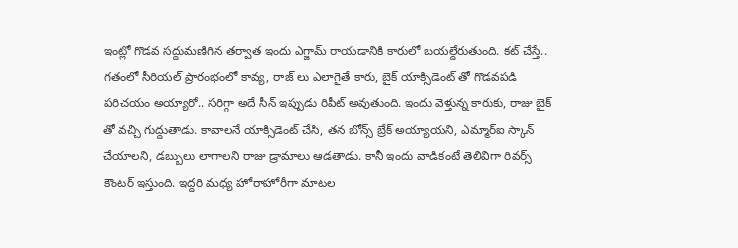ఇంట్లో గొడవ సద్దుమణిగిన తర్వాత ఇందు ఎగ్జామ్ రాయడానికి కారులో బయల్దేరుతుంది. కట్ చేస్తే.. గతంలో సీరియల్ ప్రారంభంలో కావ్య, రాజ్ లు ఎలాగైతే కారు, బైక్ యాక్సిడెంట్ తో గొడవపడి పరిచయం అయ్యారో.. సరిగ్గా అదే సీన్ ఇప్పుడు రిపీట్ అవుతుంది. ఇందు వెళ్తున్న కారుకు, రాజు బైక్ తో వచ్చి గుద్దుతాడు. కావాలనే యాక్సిడెంట్ చేసి, తన బోన్స్ బ్రేక్ అయ్యాయని, ఎమ్మార్ఐ స్కాన్ చేయాలని, డబ్బులు లాగాలని రాజు డ్రామాలు ఆడతాడు. కానీ ఇందు వాడికంటే తెలివిగా రివర్స్ కౌంటర్ ఇస్తుంది. ఇద్దరి మధ్య హోరాహోరీగా మాటల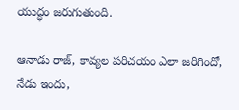యుద్ధం జరుగుతుంది.

ఆనాడు రాజ్, కావ్యల పరిచయం ఎలా జరిగిందో, నేడు ఇందు,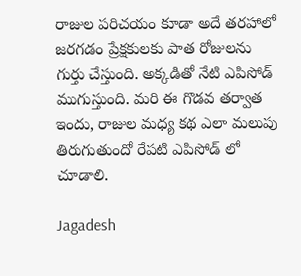రాజుల పరిచయం కూడా అదే తరహాలో జరగడం ప్రేక్షకులకు పాత రోజులను గుర్తు చేస్తుంది. అక్కడితో నేటి ఎపిసోడ్ ముగుస్తుంది. మరి ఈ గొడవ తర్వాత ఇందు, రాజుల మధ్య కథ ఎలా మలుపు తిరుగుతుందో రేపటి ఎపిసోడ్ లో చూడాలి.

Jagadesh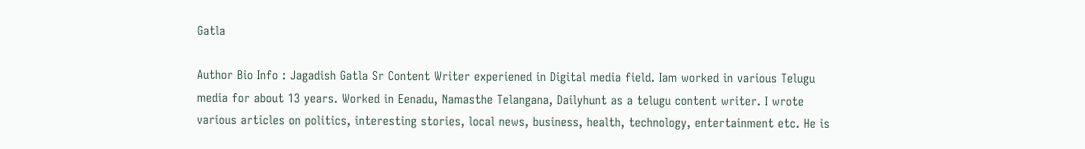Gatla

Author Bio Info : Jagadish Gatla Sr Content Writer experiened in Digital media field. Iam worked in various Telugu media for about 13 years. Worked in Eenadu, Namasthe Telangana, Dailyhunt as a telugu content writer. I wrote various articles on politics, interesting stories, local news, business, health, technology, entertainment etc. He is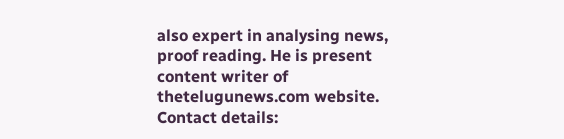also expert in analysing news, proof reading. He is present content writer of thetelugunews.com website. Contact details: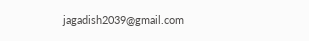jagadish2039@gmail.com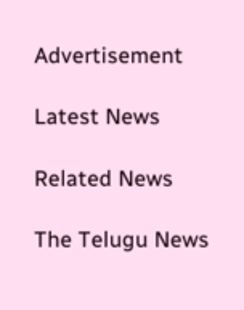Advertisement

Latest News

Related News

The Telugu News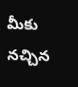మీకు నచ్చిన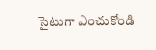సైటుగా ఎంచుకోండి